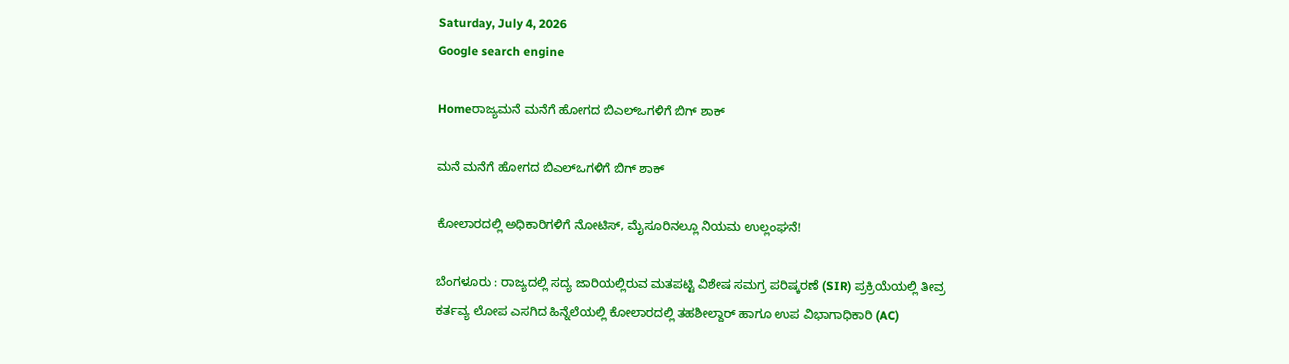Saturday, July 4, 2026
Google search engine

Homeರಾಜ್ಯಮನೆ ಮನೆಗೆ ಹೋಗದ ಬಿಎಲ್‌ಒಗಳಿಗೆ ಬಿಗ್ ಶಾಕ್

ಮನೆ ಮನೆಗೆ ಹೋಗದ ಬಿಎಲ್‌ಒಗಳಿಗೆ ಬಿಗ್ ಶಾಕ್

ಕೋಲಾರದಲ್ಲಿ ಅಧಿಕಾರಿಗಳಿಗೆ ನೋಟಿಸ್, ಮೈಸೂರಿನಲ್ಲೂ ನಿಯಮ ಉಲ್ಲಂಘನೆ!

ಬೆಂಗಳೂರು : ರಾಜ್ಯದಲ್ಲಿ ಸದ್ಯ ಜಾರಿಯಲ್ಲಿರುವ ಮತಪಟ್ಟಿ ವಿಶೇಷ ಸಮಗ್ರ ಪರಿಷ್ಕರಣೆ (SIR) ಪ್ರಕ್ರಿಯೆಯಲ್ಲಿ ತೀವ್ರ ಕರ್ತವ್ಯ ಲೋಪ ಎಸಗಿದ ಹಿನ್ನೆಲೆಯಲ್ಲಿ ಕೋಲಾರದಲ್ಲಿ ತಹಶೀಲ್ದಾರ್ ಹಾಗೂ ಉಪ ವಿಭಾಗಾಧಿಕಾರಿ (AC)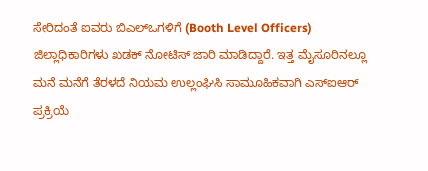ಸೇರಿದಂತೆ ಐವರು ಬಿಎಲ್‌ಒಗಳಿಗೆ (Booth Level Officers) ಜಿಲ್ಲಾಧಿಕಾರಿಗಳು ಖಡಕ್ ನೋಟಿಸ್ ಜಾರಿ ಮಾಡಿದ್ದಾರೆ. ಇತ್ತ ಮೈಸೂರಿನಲ್ಲೂ ಮನೆ ಮನೆಗೆ ತೆರಳದೆ ನಿಯಮ ಉಲ್ಲಂಘಿಸಿ ಸಾಮೂಹಿಕವಾಗಿ ಎಸ್‌ಐಆರ್ ಪ್ರಕ್ರಿಯೆ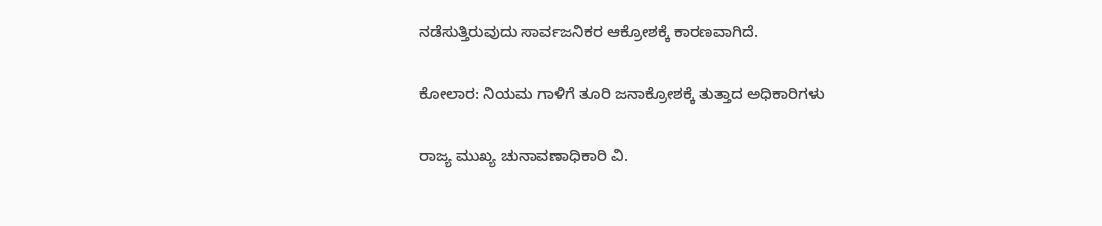ನಡೆಸುತ್ತಿರುವುದು ಸಾರ್ವಜನಿಕರ ಆಕ್ರೋಶಕ್ಕೆ ಕಾರಣವಾಗಿದೆ.

ಕೋಲಾರ: ನಿಯಮ ಗಾಳಿಗೆ ತೂರಿ ಜನಾಕ್ರೋಶಕ್ಕೆ ತುತ್ತಾದ ಅಧಿಕಾರಿಗಳು

ರಾಜ್ಯ ಮುಖ್ಯ ಚುನಾವಣಾಧಿಕಾರಿ ವಿ.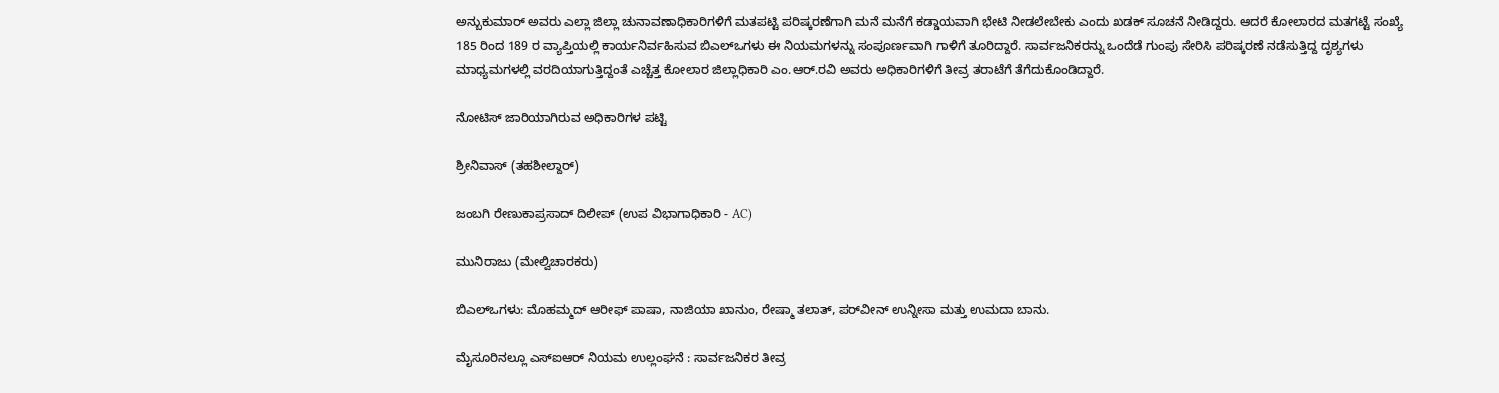ಅನ್ಬುಕುಮಾರ್ ಅವರು ಎಲ್ಲಾ ಜಿಲ್ಲಾ ಚುನಾವಣಾಧಿಕಾರಿಗಳಿಗೆ ಮತಪಟ್ಟಿ ಪರಿಷ್ಕರಣೆಗಾಗಿ ಮನೆ ಮನೆಗೆ ಕಡ್ಡಾಯವಾಗಿ ಭೇಟಿ ನೀಡಲೇಬೇಕು ಎಂದು ಖಡಕ್ ಸೂಚನೆ ನೀಡಿದ್ದರು. ಆದರೆ ಕೋಲಾರದ ಮತಗಟ್ಟೆ ಸಂಖ್ಯೆ 185 ರಿಂದ 189 ರ ವ್ಯಾಪ್ತಿಯಲ್ಲಿ ಕಾರ್ಯನಿರ್ವಹಿಸುವ ಬಿಎಲ್‌ಒಗಳು ಈ ನಿಯಮಗಳನ್ನು ಸಂಪೂರ್ಣವಾಗಿ ಗಾಳಿಗೆ ತೂರಿದ್ದಾರೆ. ಸಾರ್ವಜನಿಕರನ್ನು ಒಂದೆಡೆ ಗುಂಪು ಸೇರಿಸಿ ಪರಿಷ್ಕರಣೆ ನಡೆಸುತ್ತಿದ್ದ ದೃಶ್ಯಗಳು ಮಾಧ್ಯಮಗಳಲ್ಲಿ ವರದಿಯಾಗುತ್ತಿದ್ದಂತೆ ಎಚ್ಚೆತ್ತ ಕೋಲಾರ ಜಿಲ್ಲಾಧಿಕಾರಿ ಎಂ.ಆರ್.ರವಿ ಅವರು ಅಧಿಕಾರಿಗಳಿಗೆ ತೀವ್ರ ತರಾಟೆಗೆ ತೆಗೆದುಕೊಂಡಿದ್ದಾರೆ.

ನೋಟಿಸ್ ಜಾರಿಯಾಗಿರುವ ಅಧಿಕಾರಿಗಳ ಪಟ್ಟಿ

ಶ್ರೀನಿವಾಸ್ (ತಹಶೀಲ್ದಾರ್)

ಜಂಬಗಿ ರೇಣುಕಾಪ್ರಸಾದ್ ದಿಲೀಪ್ (ಉಪ ವಿಭಾಗಾಧಿಕಾರಿ - AC)

ಮುನಿರಾಜು (ಮೇಲ್ವಿಚಾರಕರು)

ಬಿಎಲ್‌ಒಗಳು: ಮೊಹಮ್ಮದ್ ಆರೀಫ್ ಪಾಷಾ, ನಾಜಿಯಾ ಖಾನುಂ, ರೇಷ್ಮಾ ತಲಾತ್, ಪರ್‌ವೀನ್ ಉನ್ನೀಸಾ ಮತ್ತು ಉಮದಾ ಬಾನು.

ಮೈಸೂರಿನಲ್ಲೂ ಎಸ್‌ಐಆರ್ ನಿಯಮ ಉಲ್ಲಂಘನೆ : ಸಾರ್ವಜನಿಕರ ತೀವ್ರ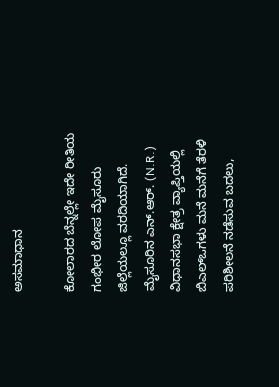ಅಸಮಾಧಾನ

ಕೋಲಾರದ ಬೆನ್ನಲ್ಲೇ ಇದೇ ರೀತಿಯ ಗಂಭೀರ ಲೋಪ ಮೈಸೂರು ಜಿಲ್ಲೆಯಲ್ಲೂ ವರದಿಯಾಗಿದೆ. ಮೈಸೂರಿನ ಎನ್.ಆರ್. (N.R.) ವಿಧಾನಸಭಾ ಕ್ಷೇತ್ರ ವ್ಯಾಪ್ತಿಯಲ್ಲಿ ಬಿಎಲ್‌ಒಗಳು ಮನೆ ಮನೆಗೆ ತೆರಳಿ ಪರಿಶೀಲನೆ ನಡೆಸುವ ಬದಲು,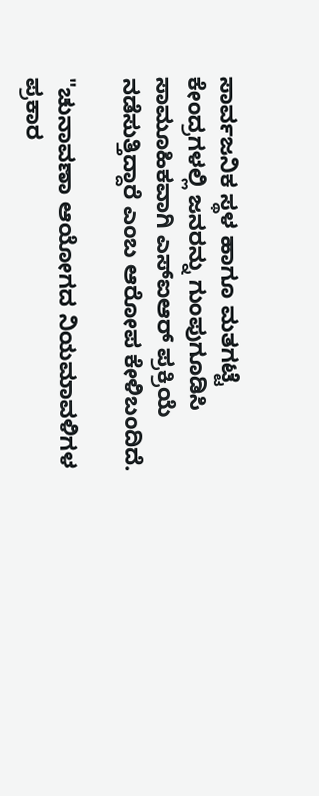ಸಾರ್ವಜನಿಕ ಸ್ಥಳ ಹಾಗೂ ಮತಗಟ್ಟೆ ಕೇಂದ್ರಗಳಲ್ಲಿ ಜನರನ್ನು ಗುಂಪುಗೂಡಿಸಿ ಸಾಮೂಹಿಕವಾಗಿ ಎಸ್‌ಐಆರ್ ಪ್ರಕ್ರಿಯೆ ನಡೆಸುತ್ತಿದ್ದಾರೆ ಎಂಬ ಆರೋಪ ಕೇಳಿಬಂದಿದೆ.

"ಚುನಾವಣಾ ಆಯೋಗದ ನಿಯಮಾವಳಿಗಳ ಪ್ರಕಾರ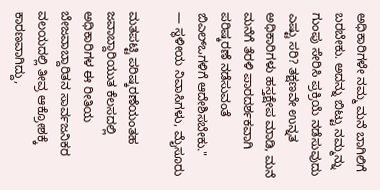ಅಧಿಕಾರಿಗಳೇ ನಮ್ಮ ಮನೆ ಬಾಗಿಲಿಗೆ ಬರಬೇಕು. ಅದನ್ನು ಬಿಟ್ಟು ನಮ್ಮನ್ನು ಗುಂಪು ಸೇರಿಸಿ ಪ್ರಕ್ರಿಯೆ ನಡೆಸುವುದು ಎಷ್ಟು ಸರಿ? ತಕ್ಷಣವೇ ಉನ್ನತ ಅಧಿಕಾರಿಗಳು ಹಸ್ತಕ್ಷೇಪ ಮಾಡಿ, ಮನೆ ಮನೆಗೆ ತೆರಳಿ ಪಾರದರ್ಶಕವಾಗಿ ಪರಿಷ್ಕರಣೆ ನಡೆಸುವಂತೆ ಬಿಎಲ್‌ಒಗಳಿಗೆ ಆದೇಶಿಸಬೇಕು."
— ಸ್ಥಳೀಯ ನಿವಾಸಿಗಳು, ಮೈಸೂರು

ಮತಪಟ್ಟಿ ಪರಿಷ್ಕರಣೆಯಂತಹ ಜವಾಬ್ದಾರಿಯುತ ಕೆಲಸದಲ್ಲಿ ಅಧಿಕಾರಿಗಳ ಈ ರೀತಿಯ ಬೇಜವಾಬ್ದಾರಿತನ ಸಾರ್ವಜನಿಕರ ವಲಯದಲ್ಲಿ ತೀವ್ರ ಆಕ್ರೋಶಕ್ಕೆ ಕಾರಣವಾಗಿದ್ದು,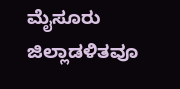ಮೈಸೂರು ಜಿಲ್ಲಾಡಳಿತವೂ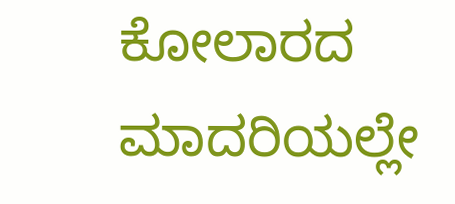ಕೋಲಾರದ ಮಾದರಿಯಲ್ಲೇ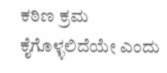ಕಠಿಣ ಕ್ರಮ ಕೈಗೊಳ್ಳಲಿದೆಯೇ ಎಂದು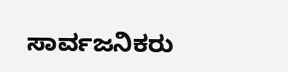ಸಾರ್ವಜನಿಕರು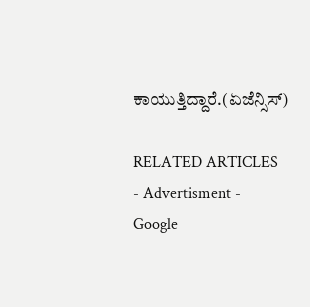ಕಾಯುತ್ತಿದ್ದಾರೆ.(ಏಜೆನ್ಸಿಸ್)

RELATED ARTICLES
- Advertisment -
Google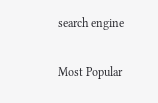search engine

Most Popular